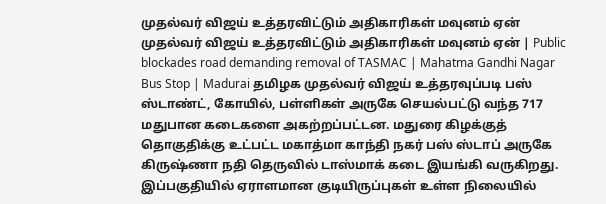முதல்வர் விஜய் உத்தரவிட்டும் அதிகாரிகள் மவுனம் ஏன்
முதல்வர் விஜய் உத்தரவிட்டும் அதிகாரிகள் மவுனம் ஏன் | Public blockades road demanding removal of TASMAC | Mahatma Gandhi Nagar Bus Stop | Madurai தமிழக முதல்வர் விஜய் உத்தரவுப்படி பஸ் ஸ்டாண்ட், கோயில், பள்ளிகள் அருகே செயல்பட்டு வந்த 717 மதுபான கடைகளை அகற்றப்பட்டன. மதுரை கிழக்குத் தொகுதிக்கு உட்பட்ட மகாத்மா காந்தி நகர் பஸ் ஸ்டாப் அருகே கிருஷ்ணா நதி தெருவில் டாஸ்மாக் கடை இயங்கி வருகிறது. இப்பகுதியில் ஏராளமான குடியிருப்புகள் உள்ள நிலையில்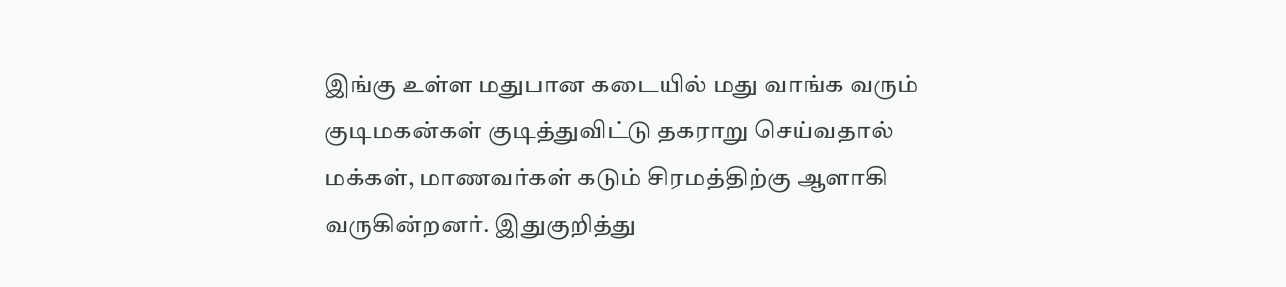இங்கு உள்ள மதுபான கடையில் மது வாங்க வரும் குடிமகன்கள் குடித்துவிட்டு தகராறு செய்வதால் மக்கள், மாணவர்கள் கடும் சிரமத்திற்கு ஆளாகி வருகின்றனர். இதுகுறித்து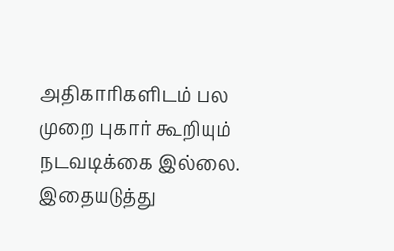அதிகாரிகளிடம் பல முறை புகார் கூறியும் நடவடிக்கை இல்லை. இதையடுத்து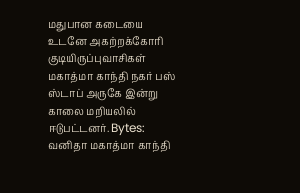மதுபான கடையை உடனே அகற்றக்கோரி குடியிருப்புவாசிகள் மகாத்மா காந்தி நகர் பஸ் ஸ்டாப் அருகே இன்று காலை மறியலில் ஈடுபட்டனர். Bytes: வனிதா மகாத்மா காந்தி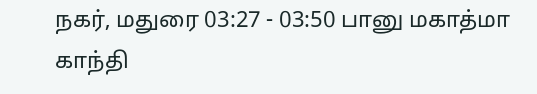நகர், மதுரை 03:27 - 03:50 பானு மகாத்மா காந்தி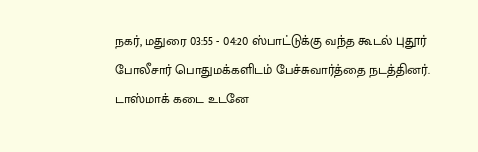நகர், மதுரை 03:55 - 04:20 ஸ்பாட்டுக்கு வந்த கூடல் புதூர் போலீசார் பொதுமக்களிடம் பேச்சுவார்த்தை நடத்தினர். டாஸ்மாக் கடை உடனே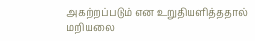அகற்றப்படும் என உறுதியளித்ததால் மறியலை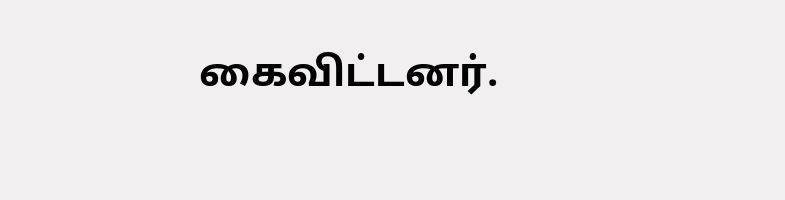கைவிட்டனர்.